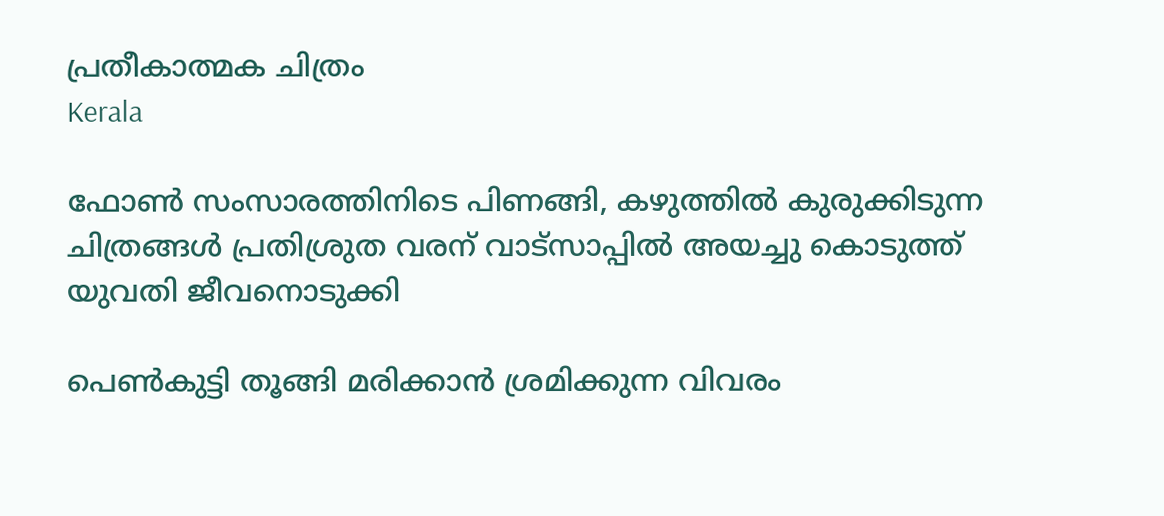പ്രതീകാത്മക ചിത്രം
Kerala

ഫോണ്‍ സംസാരത്തിനിടെ പിണങ്ങി, കഴുത്തില്‍ കുരുക്കിടുന്ന ചിത്രങ്ങള്‍ പ്രതിശ്രുത വരന് വാട്‌സാപ്പില്‍ അയച്ചു കൊടുത്ത് യുവതി ജീവനൊടുക്കി

പെണ്‍കുട്ടി തൂങ്ങി മരിക്കാന്‍ ശ്രമിക്കുന്ന വിവരം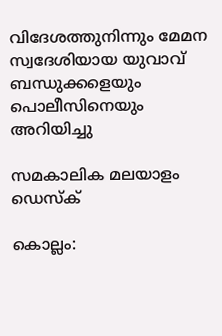വിദേശത്തുനിന്നും മേമന സ്വദേശിയായ യുവാവ് ബന്ധുക്കളെയും പൊലീസിനെയും അറിയിച്ചു

സമകാലിക മലയാളം ഡെസ്ക്

കൊല്ലം: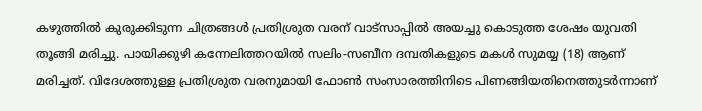കഴുത്തില്‍ കുരുക്കിടുന്ന ചിത്രങ്ങള്‍ പ്രതിശ്രുത വരന് വാട്‌സാപ്പില്‍ അയച്ചു കൊടുത്ത ശേഷം യുവതി തൂങ്ങി മരിച്ചു. പായിക്കുഴി കന്നേലിത്തറയില്‍ സലിം-സബീന ദമ്പതികളുടെ മകള്‍ സുമയ്യ (18) ആണ് മരിച്ചത്. വിദേശത്തുള്ള പ്രതിശ്രുത വരനുമായി ഫോണ്‍ സംസാരത്തിനിടെ പിണങ്ങിയതിനെത്തുടര്‍ന്നാണ്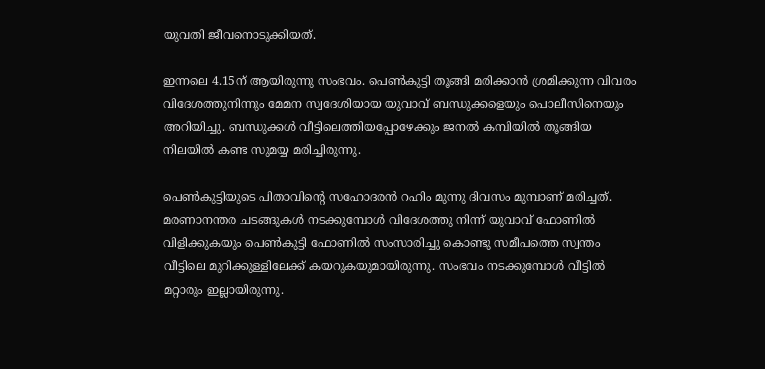യുവതി ജീവനൊടുക്കിയത്.

ഇന്നലെ 4.15ന് ആയിരുന്നു സംഭവം. പെണ്‍കുട്ടി തൂങ്ങി മരിക്കാന്‍ ശ്രമിക്കുന്ന വിവരം വിദേശത്തുനിന്നും മേമന സ്വദേശിയായ യുവാവ് ബന്ധുക്കളെയും പൊലീസിനെയും അറിയിച്ചു. ബന്ധുക്കള്‍ വീട്ടിലെത്തിയപ്പോഴേക്കും ജനല്‍ കമ്പിയില്‍ തൂങ്ങിയ നിലയില്‍ കണ്ട സുമയ്യ മരിച്ചിരുന്നു.

പെണ്‍കുട്ടിയുടെ പിതാവിന്റെ സഹോദരന്‍ റഹിം മുന്നു ദിവസം മുമ്പാണ് മരിച്ചത്. മരണാനന്തര ചടങ്ങുകള്‍ നടക്കുമ്പോള്‍ വിദേശത്തു നിന്ന് യുവാവ് ഫോണില്‍ വിളിക്കുകയും പെണ്‍കുട്ടി ഫോണില്‍ സംസാരിച്ചു കൊണ്ടു സമീപത്തെ സ്വന്തം വീട്ടിലെ മുറിക്കുള്ളിലേക്ക് കയറുകയുമായിരുന്നു. സംഭവം നടക്കുമ്പോള്‍ വീട്ടില്‍ മറ്റാരും ഇല്ലായിരുന്നു.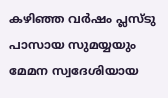കഴിഞ്ഞ വര്‍ഷം പ്ലസ്ടു പാസായ സുമയ്യയും മേമന സ്വദേശിയായ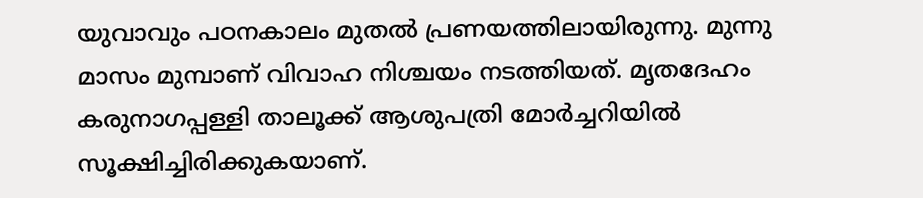യുവാവും പഠനകാലം മുതല്‍ പ്രണയത്തിലായിരുന്നു. മുന്നു മാസം മുമ്പാണ് വിവാഹ നിശ്ചയം നടത്തിയത്. മൃതദേഹം കരുനാഗപ്പള്ളി താലൂക്ക് ആശുപത്രി മോര്‍ച്ചറിയില്‍ സൂക്ഷിച്ചിരിക്കുകയാണ്.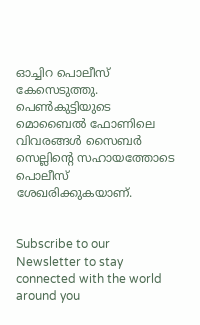ഓച്ചിറ പൊലീസ് കേസെടുത്തു. പെണ്‍കുട്ടിയുടെ മൊബൈല്‍ ഫോണിലെ വിവരങ്ങള്‍ സൈബര്‍ സെല്ലിന്റെ സഹായത്തോടെ പൊലീസ് ശേഖരിക്കുകയാണ്.


Subscribe to our Newsletter to stay connected with the world around you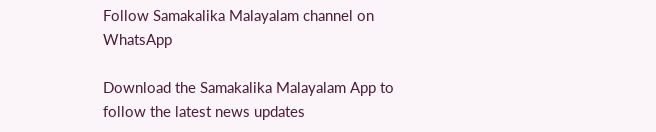Follow Samakalika Malayalam channel on WhatsApp

Download the Samakalika Malayalam App to follow the latest news updates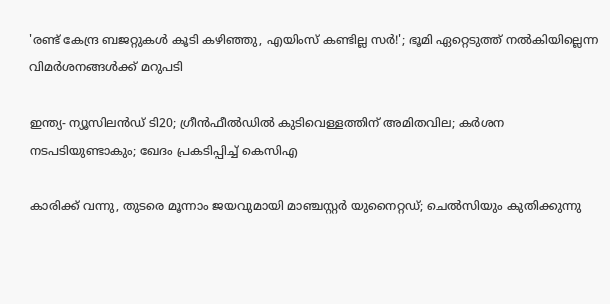'രണ്ട് കേന്ദ്ര ബജറ്റുകള്‍ കൂടി കഴിഞ്ഞു, എയിംസ് കണ്ടില്ല സര്‍!'; ഭൂമി ഏറ്റെടുത്ത് നല്‍കിയില്ലെന്ന വിമര്‍ശനങ്ങള്‍ക്ക് മറുപടി

ഇന്ത്യ- ന്യൂസിലൻഡ‍് ടി20; ഗ്രീൻഫീൽഡിൽ കുടിവെള്ളത്തിന് അമിതവില; കർശന നടപടിയുണ്ടാകും; ഖേദം പ്രകടിപ്പിച്ച് കെസിഎ

കാരിക്ക് വന്നു, തുടരെ മൂന്നാം ജയവുമായി മാഞ്ചസ്റ്റര്‍ യുനൈറ്റഡ്; ചെല്‍സിയും കുതിക്കുന്നു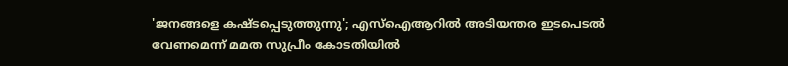'ജനങ്ങളെ കഷ്ടപ്പെടുത്തുന്നു'; എസ്ഐആറിൽ അടിയന്തര ഇടപെടൽ വേണമെന്ന് മമത സുപ്രീം കോടതിയിൽ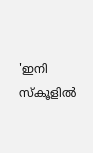'ഇനി സ്‌കൂളില്‍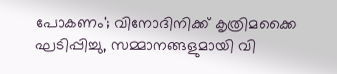പോകണം'; വിനോദിനിക്ക് കൃത്രിമക്കൈ ഘടിപ്പിച്ചു, സമ്മാനങ്ങളുമായി വി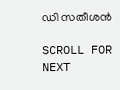ഡി സതീശന്‍

SCROLL FOR NEXT